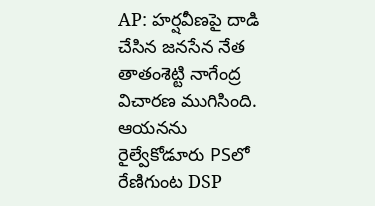AP: హర్షవీణపై దాడి చేసిన జనసేన నేత తాతంశెట్టి నాగేంద్ర విచారణ ముగిసింది. ఆయనను రైల్వేకోడూరు PSలో రేణిగుంట DSP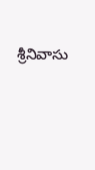శ్రీనివాసు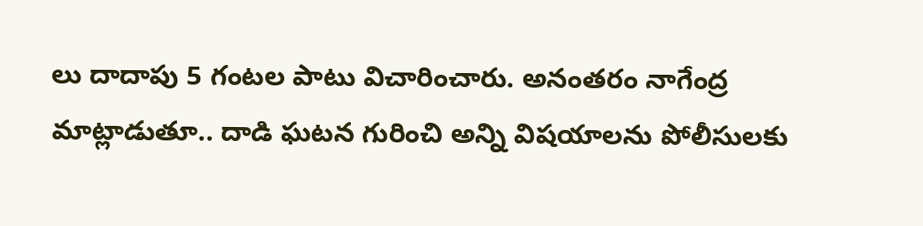లు దాదాపు 5 గంటల పాటు విచారించారు. అనంతరం నాగేంద్ర మాట్లాడుతూ.. దాడి ఘటన గురించి అన్ని విషయాలను పోలీసులకు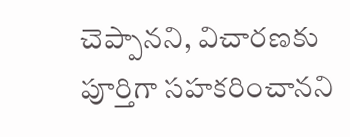చెప్పానని, విచారణకు పూర్తిగా సహకరించానని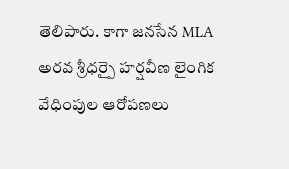తెలిపారు. కాగా జనసేన MLA అరవ శ్రీధర్పై హర్షవీణ లైంగిక వేధింపుల ఆరోపణలు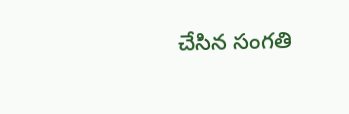చేసిన సంగతి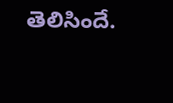తెలిసిందే.